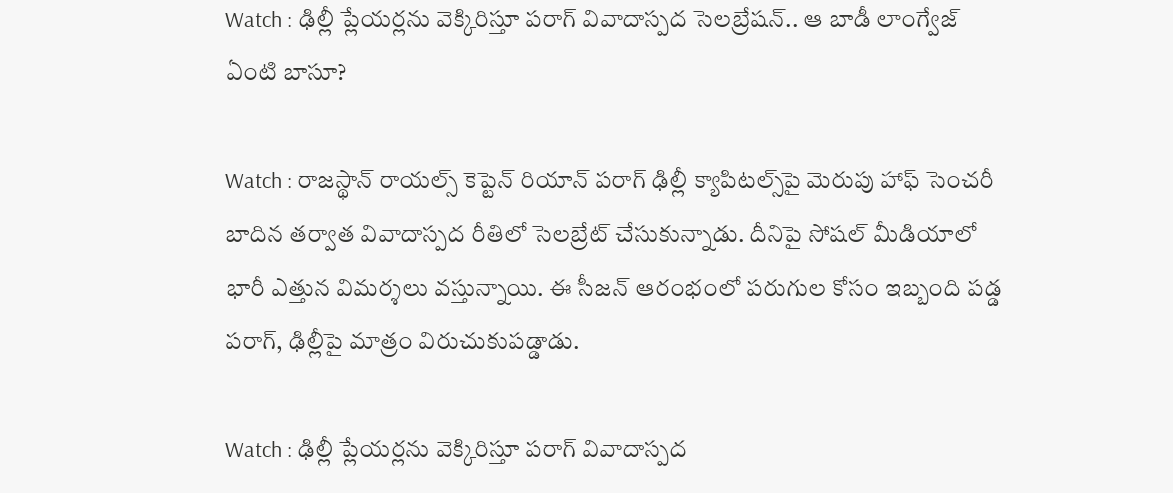Watch : ఢిల్లీ ప్లేయర్లను వెక్కిరిస్తూ పరాగ్ వివాదాస్పద సెలబ్రేషన్.. ఆ బాడీ లాంగ్వేజ్ ఏంటి బాసూ?

Watch : రాజస్థాన్ రాయల్స్ కెప్టెన్ రియాన్ పరాగ్ ఢిల్లీ క్యాపిటల్స్‌పై మెరుపు హాఫ్ సెంచరీ బాదిన తర్వాత వివాదాస్పద రీతిలో సెలబ్రేట్ చేసుకున్నాడు. దీనిపై సోషల్ మీడియాలో భారీ ఎత్తున విమర్శలు వస్తున్నాయి. ఈ సీజన్ ఆరంభంలో పరుగుల కోసం ఇబ్బంది పడ్డ పరాగ్, ఢిల్లీపై మాత్రం విరుచుకుపడ్డాడు.

Watch : ఢిల్లీ ప్లేయర్లను వెక్కిరిస్తూ పరాగ్ వివాదాస్పద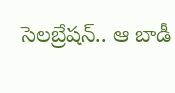సెలబ్రేషన్.. ఆ బాడీ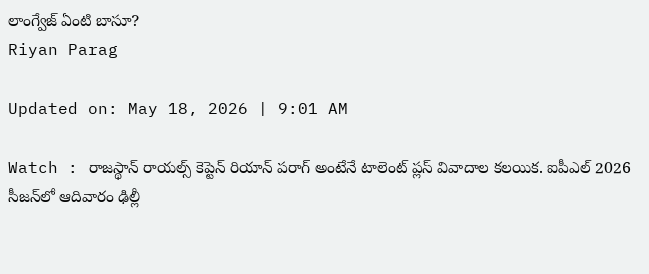లాంగ్వేజ్ ఏంటి బాసూ?
Riyan Parag

Updated on: May 18, 2026 | 9:01 AM

Watch : రాజస్థాన్ రాయల్స్ కెప్టెన్ రియాన్ పరాగ్ అంటేనే టాలెంట్ ప్లస్ వివాదాల కలయిక. ఐపీఎల్ 2026 సీజన్‌లో ఆదివారం ఢిల్లీ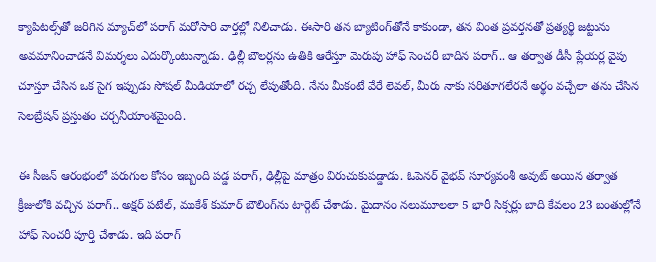క్యాపిటల్స్‌తో జరిగిన మ్యాచ్‌లో పరాగ్ మరోసారి వార్తల్లో నిలిచాడు. ఈసారి తన బ్యాటింగ్‌తోనే కాకుండా, తన వింత ప్రవర్తనతో ప్రత్యర్థి జట్టును అవమానించాడనే విమర్శలు ఎదుర్కొంటున్నాడు. ఢిల్లీ బౌలర్లను ఉతికి ఆరేస్తూ మెరుపు హాఫ్ సెంచరీ బాదిన పరాగ్.. ఆ తర్వాత డీసీ ప్లేయర్ల వైపు చూస్తూ చేసిన ఒక సైగ ఇప్పుడు సోషల్ మీడియాలో రచ్చ లేపుతోంది. నేను మీకంటే వేరే లెవల్, మీరు నాకు సరితూగలేరనే అర్థం వచ్చేలా తను చేసిన సెలబ్రేషన్ ప్రస్తుతం చర్చనీయాంశమైంది.

ఈ సీజన్ ఆరంభంలో పరుగుల కోసం ఇబ్బంది పడ్డ పరాగ్, ఢిల్లీపై మాత్రం విరుచుకుపడ్డాడు. ఓపెనర్ వైభవ్ సూర్యవంశీ అవుట్ అయిన తర్వాత క్రీజులోకి వచ్చిన పరాగ్.. అక్షర్ పటేల్, ముకేశ్ కుమార్ బౌలింగ్‌ను టార్గెట్ చేశాడు. మైదానం నలుమూలలా 5 భారీ సిక్సర్లు బాది కేవలం 23 బంతుల్లోనే హాఫ్ సెంచరీ పూర్తి చేశాడు. ఇది పరాగ్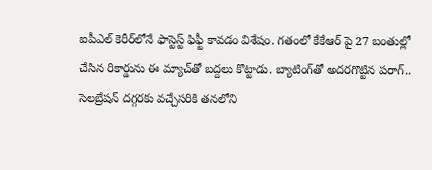ఐపీఎల్ కెరీర్‌లోనే ఫాస్టెస్ట్ ఫిఫ్టీ కావడం విశేషం. గతంలో కేకేఆర్ పై 27 బంతుల్లో చేసిన రికార్డును ఈ మ్యాచ్‌తో బద్దలు కొట్టాడు. బ్యాటింగ్‌తో అదరగొట్టిన పరాగ్.. సెలబ్రేషన్ దగ్గరకు వచ్చేసరికి తనలోని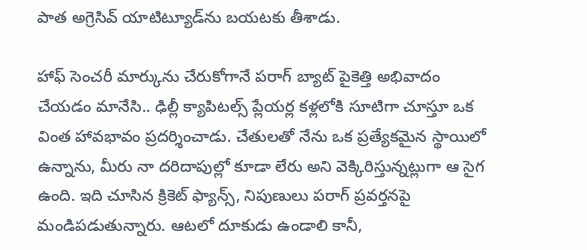పాత అగ్రెసివ్ యాటిట్యూడ్‌ను బయటకు తీశాడు.

హాఫ్ సెంచరీ మార్కును చేరుకోగానే పరాగ్ బ్యాట్ పైకెత్తి అభివాదం చేయడం మానేసి.. ఢిల్లీ క్యాపిటల్స్ ప్లేయర్ల కళ్లలోకి సూటిగా చూస్తూ ఒక వింత హావభావం ప్రదర్శించాడు. చేతులతో నేను ఒక ప్రత్యేకమైన స్థాయిలో ఉన్నాను, మీరు నా దరిదాపుల్లో కూడా లేరు అని వెక్కిరిస్తున్నట్లుగా ఆ సైగ ఉంది. ఇది చూసిన క్రికెట్ ఫ్యాన్స్, నిపుణులు పరాగ్ ప్రవర్తనపై మండిపడుతున్నారు. ఆటలో దూకుడు ఉండాలి కానీ,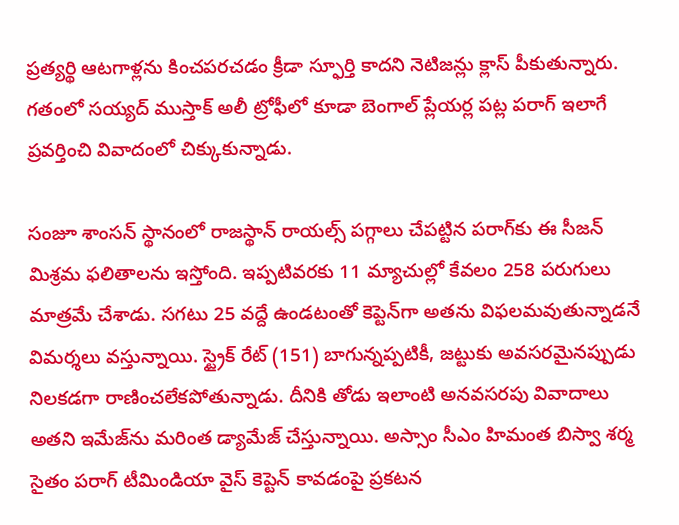ప్రత్యర్థి ఆటగాళ్లను కించపరచడం క్రీడా స్ఫూర్తి కాదని నెటిజన్లు క్లాస్ పీకుతున్నారు. గతంలో సయ్యద్ ముస్తాక్ అలీ ట్రోఫీలో కూడా బెంగాల్ ప్లేయర్ల పట్ల పరాగ్ ఇలాగే ప్రవర్తించి వివాదంలో చిక్కుకున్నాడు.

సంజూ శాంసన్ స్థానంలో రాజస్థాన్ రాయల్స్ పగ్గాలు చేపట్టిన పరాగ్‌కు ఈ సీజన్ మిశ్రమ ఫలితాలను ఇస్తోంది. ఇప్పటివరకు 11 మ్యాచుల్లో కేవలం 258 పరుగులు మాత్రమే చేశాడు. సగటు 25 వద్దే ఉండటంతో కెప్టెన్‌గా అతను విఫలమవుతున్నాడనే విమర్శలు వస్తున్నాయి. స్ట్రైక్ రేట్ (151) బాగున్నప్పటికీ, జట్టుకు అవసరమైనప్పుడు నిలకడగా రాణించలేకపోతున్నాడు. దీనికి తోడు ఇలాంటి అనవసరపు వివాదాలు అతని ఇమేజ్‌ను మరింత డ్యామేజ్ చేస్తున్నాయి. అస్సాం సీఎం హిమంత బిస్వా శర్మ సైతం పరాగ్ టీమిండియా వైస్ కెప్టెన్ కావడంపై ప్రకటన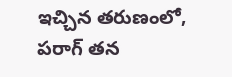ఇచ్చిన తరుణంలో, పరాగ్ తన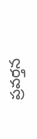ప్రవర్తన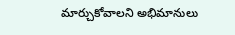మార్చుకోవాలని అభిమానులు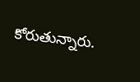కోరుతున్నారు.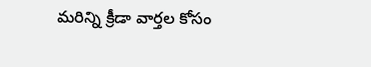మరిన్ని క్రీడా వార్తల కోసం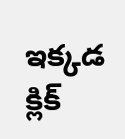ఇక్కడ క్లిక్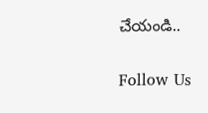చేయండి..

Follow Us